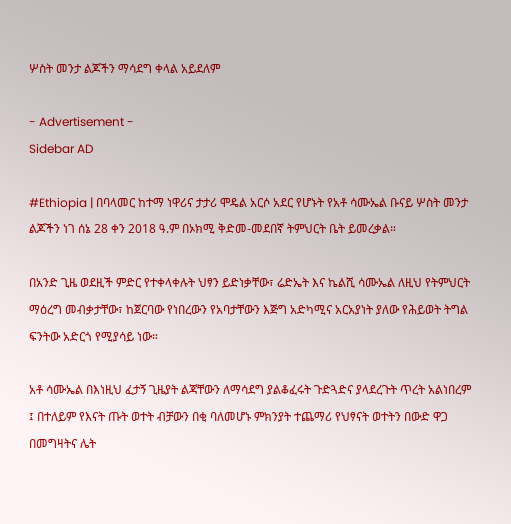ሦስት መንታ ልጆችን ማሳደግ ቀላል አይደለም

- Advertisement -
Sidebar AD

#Ethiopia | በባላመር ከተማ ነዋሪና ታታሪ ሞዴል አርሶ አደር የሆኑት የአቶ ሳሙኤል ቡናይ ሦስት መንታ ልጆችን ነገ ሰኔ 28 ቀን 2018 ዓ.ም በኦክሚ ቅድመ-መደበኛ ትምህርት ቤት ይመረቃል።

በአንድ ጊዜ ወደዚች ምድር የተቀላቀሉት ህፃን ይድነቃቸው፣ ሬድኤት እና ኬልሺ ሳሙኤል ለዚህ የትምህርት ማዕረግ መብቃታቸው፣ ከጀርባው የነበረውን የአባታቸውን እጅግ አድካሚና አርአያነት ያለው የሕይወት ትግል ፍንትው አድርጎ የሚያሳይ ነው።

አቶ ሳሙኤል በእነዚህ ፈታኝ ጊዜያት ልጃቸውን ለማሳደግ ያልቆፈሩት ጉድጓድና ያላደረጉት ጥረት አልነበረም ፤ በተለይም የእናት ጡት ወተት ብቻውን በቂ ባለመሆኑ ምክንያት ተጨማሪ የህፃናት ወተትን በውድ ዋጋ በመግዛትና ሌት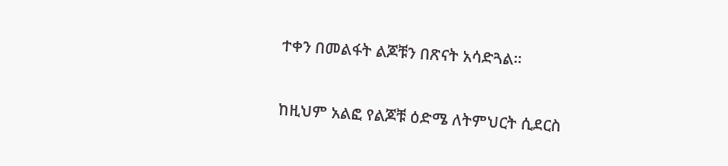ተቀን በመልፋት ልጆቹን በጽናት አሳድጓል።

ከዚህም አልፎ የልጆቹ ዕድሜ ለትምህርት ሲደርስ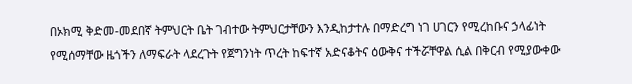በኦክሚ ቅድመ-መደበኛ ትምህርት ቤት ገብተው ትምህርታቸውን እንዲከታተሉ በማድረግ ነገ ሀገርን የሚረከቡና ኃላፊነት የሚሰማቸው ዜጎችን ለማፍራት ላደረጉት የጀግንነት ጥረት ከፍተኛ አድናቆትና ዕውቅና ተችሯቸዋል ሲል በቅርብ የሚያውቀው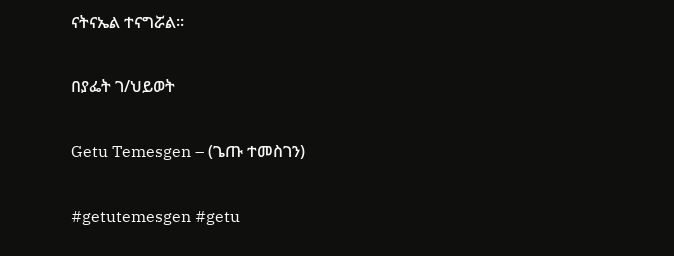ናትናኤል ተናግሯል።

በያፌት ገ/ህይወት

Getu Temesgen – (ጌጡ ተመስገን)

#getutemesgen #getu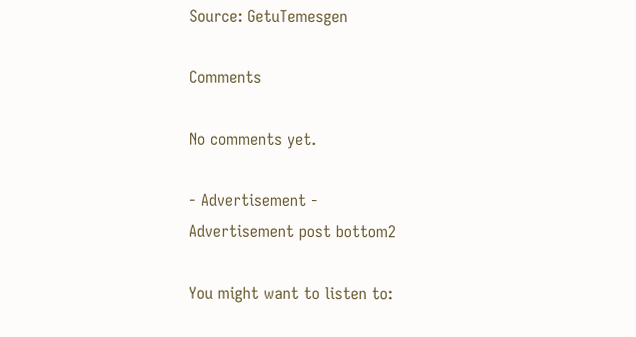Source: GetuTemesgen

Comments

No comments yet.

- Advertisement -
Advertisement post bottom2

You might want to listen to: